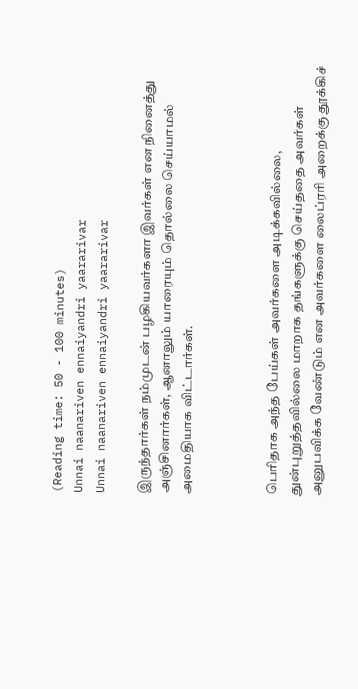(Reading time: 50 - 100 minutes)
Unnai naanariven ennaiyandri yaararivar
Unnai naanariven ennaiyandri yaararivar

இருந்தார்கள் நம்முடன் பழகியவர்களா இவர்கள் என நினைத்து அஞ்சினார்கள், ஆனாலும் யாரையும் தொல்லை செய்யாமல் அமைதியாக விட்டார்கள்.



பெரிதாக அந்த பேய்கள் அவர்களை அடிக்கவில்லை, துன்புறுத்தவில்லை மாறாக தங்களுக்கு செய்ததை அவர்கள் அனுபவிக்க வேண்டும் என அவர்களை லைப்ரரி அறைக்கு தூக்கிச்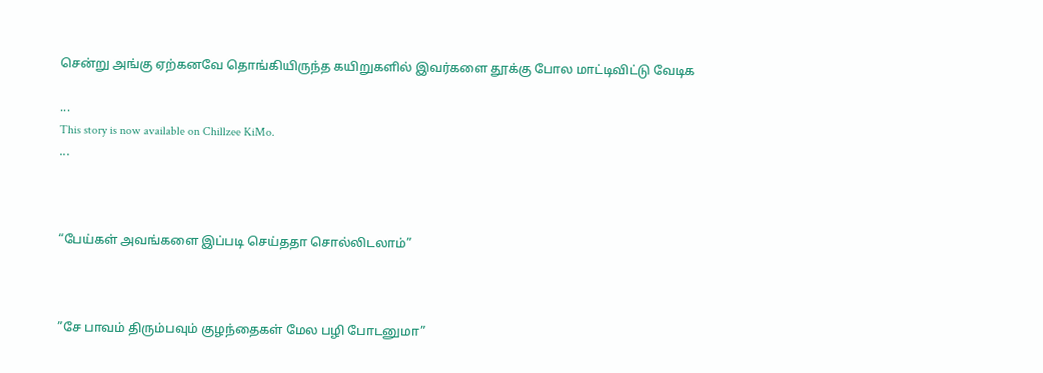சென்று அங்கு ஏற்கனவே தொங்கியிருந்த கயிறுகளில் இவர்களை தூக்கு போல மாட்டிவிட்டு வேடிக

...
This story is now available on Chillzee KiMo.
...



“பேய்கள் அவங்களை இப்படி செய்ததா சொல்லிடலாம்”



”சே பாவம் திரும்பவும் குழந்தைகள் மேல பழி போடனுமா”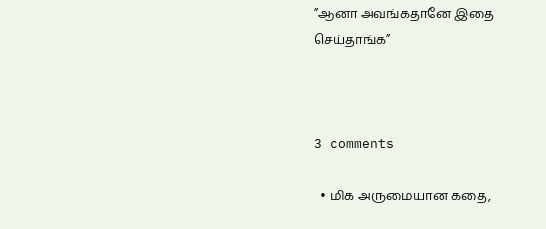”ஆனா அவங்கதானே இதை செய்தாங்க”



3 comments

  • மிக அருமையான கதை,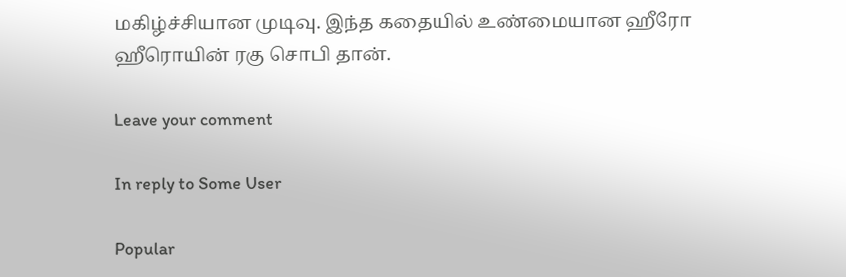மகிழ்ச்சியான முடிவு. இந்த கதையில் உண்மையான ஹீரோ ஹீரொயின் ரகு சொபி தான்.

Leave your comment

In reply to Some User

Popular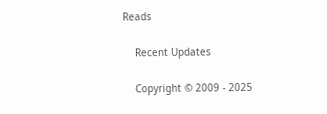Reads

    Recent Updates

    Copyright © 2009 - 2025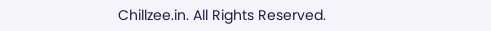Chillzee.in. All Rights Reserved.